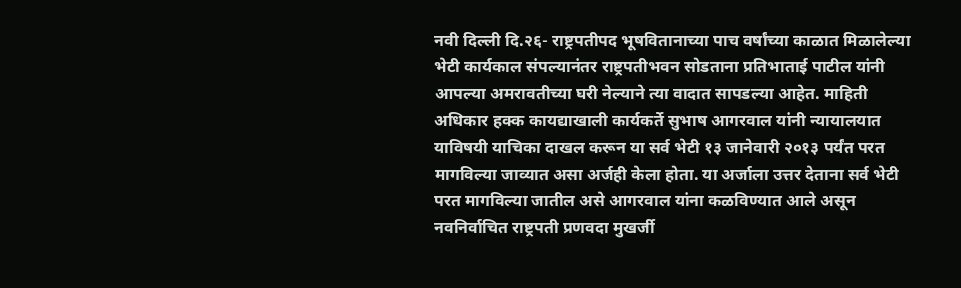नवी दिल्ली दि.२६- राष्ट्रपतीपद भूषवितानाच्या पाच वर्षांच्या काळात मिळालेल्या भेटी कार्यकाल संपल्यानंतर राष्ट्रपतीभवन सोडताना प्रतिभाताई पाटील यांनी आपल्या अमरावतीच्या घरी नेल्याने त्या वादात सापडल्या आहेत. माहिती अधिकार हक्क कायद्याखाली कार्यकर्ते सुभाष आगरवाल यांनी न्यायालयात याविषयी याचिका दाखल करून या सर्व भेटी १३ जानेवारी २०१३ पर्यंत परत मागविल्या जाव्यात असा अर्जही केला होता. या अर्जाला उत्तर देताना सर्व भेटी परत मागविल्या जातील असे आगरवाल यांना कळविण्यात आले असून नवनिर्वाचित राष्ट्रपती प्रणवदा मुखर्जी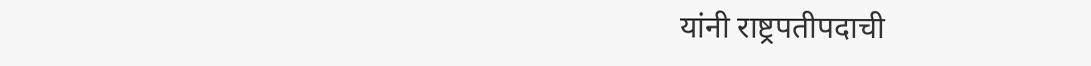यांनी राष्ट्रपतीपदाची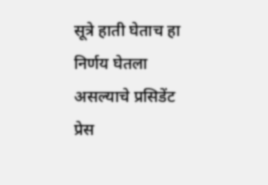सूत्रे हाती घेताच हा निर्णय घेतला असल्याचे प्रसिडेंट प्रेस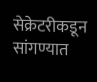सेक्रेटरीकडून सांगण्यात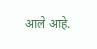आले आहे.